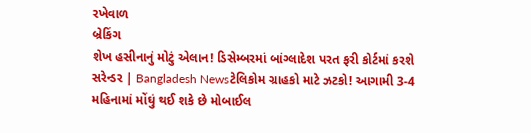રખેવાળ
બ્રેકિંગ
શેખ હસીનાનું મોટું એલાન! ડિસેમ્બરમાં બાંગ્લાદેશ પરત ફરી કોર્ટમાં કરશે સરેન્ડર | Bangladesh Newsટેલિકોમ ગ્રાહકો માટે ઝટકો! આગામી 3-4 મહિનામાં મોંઘું થઈ શકે છે મોબાઈલ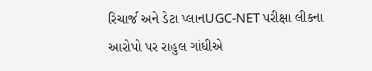રિચાર્જ અને ડેટા પ્લાનUGC-NET પરીક્ષા લીકના આરોપો પર રાહુલ ગાંધીએ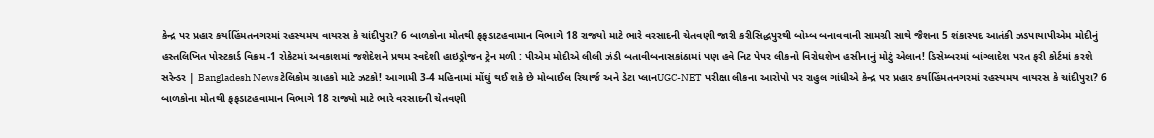કેન્દ્ર પર પ્રહાર કર્યાહિંમતનગરમાં રહસ્યમય વાયરસ કે ચાંદીપુરા? 6 બાળકોના મોતથી ફફડાટહવામાન વિભાગે 18 રાજ્યો માટે ભારે વરસાદની ચેતવણી જારી કરીસિદ્ધપુરથી બોમ્બ બનાવવાની સામગ્રી સાથે જૈશના 5 શંકાસ્પદ આતંકી ઝડપાયાપીએમ મોદીનું હસ્તલિખિત પોસ્ટકાર્ડ વિક્રમ-1 રોકેટમાં અવકાશમાં જશેદેશને પ્રથમ સ્વદેશી હાઇડ્રોજન ટ્રેન મળી : પીએમ મોદીએ લીલી ઝંડી બતાવીબનાસકાંઠામાં પણ હવે નિટ પેપર લીકનો વિરોધશેખ હસીનાનું મોટું એલાન! ડિસેમ્બરમાં બાંગ્લાદેશ પરત ફરી કોર્ટમાં કરશે સરેન્ડર | Bangladesh Newsટેલિકોમ ગ્રાહકો માટે ઝટકો! આગામી 3-4 મહિનામાં મોંઘું થઈ શકે છે મોબાઈલ રિચાર્જ અને ડેટા પ્લાનUGC-NET પરીક્ષા લીકના આરોપો પર રાહુલ ગાંધીએ કેન્દ્ર પર પ્રહાર કર્યાહિંમતનગરમાં રહસ્યમય વાયરસ કે ચાંદીપુરા? 6 બાળકોના મોતથી ફફડાટહવામાન વિભાગે 18 રાજ્યો માટે ભારે વરસાદની ચેતવણી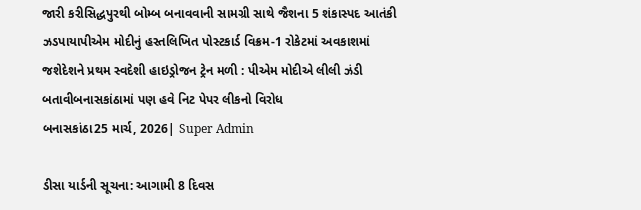જારી કરીસિદ્ધપુરથી બોમ્બ બનાવવાની સામગ્રી સાથે જૈશના 5 શંકાસ્પદ આતંકી ઝડપાયાપીએમ મોદીનું હસ્તલિખિત પોસ્ટકાર્ડ વિક્રમ-1 રોકેટમાં અવકાશમાં જશેદેશને પ્રથમ સ્વદેશી હાઇડ્રોજન ટ્રેન મળી : પીએમ મોદીએ લીલી ઝંડી બતાવીબનાસકાંઠામાં પણ હવે નિટ પેપર લીકનો વિરોધ
બનાસકાંઠા25 માર્ચ, 2026| Super Admin

ડીસા યાર્ડની સૂચના: આગામી 8 દિવસ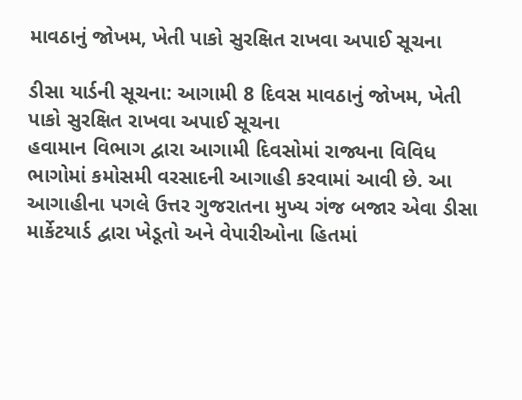માવઠાનું જોખમ, ખેતી પાકો સુરક્ષિત રાખવા અપાઈ સૂચના

ડીસા યાર્ડની સૂચના: આગામી 8 દિવસ માવઠાનું જોખમ, ખેતી પાકો સુરક્ષિત રાખવા અપાઈ સૂચના
હવામાન વિભાગ દ્વારા આગામી દિવસોમાં રાજ્યના વિવિધ ભાગોમાં કમોસમી વરસાદની આગાહી કરવામાં આવી છે. આ આગાહીના પગલે ઉત્તર ગુજરાતના મુખ્ય ગંજ બજાર એવા ડીસા માર્કેટયાર્ડ દ્વારા ખેડૂતો અને વેપારીઓના હિતમાં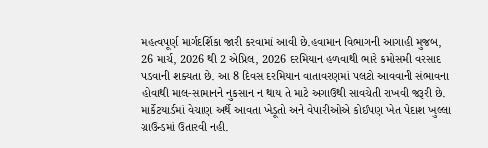મહત્વપૂર્ણ માર્ગદર્શિકા જારી કરવામાં આવી છે.હવામાન વિભાગની આગાહી મુજબ, 26 માર્ચ, 2026 થી 2 એપ્રિલ, 2026 દરમિયાન હળવાથી ભારે કમોસમી વરસાદ પડવાની શક્યતા છે. આ 8 દિવસ દરમિયાન વાતાવરણમાં પલટો આવવાની સંભાવના હોવાથી માલ-સામાનને નુકસાન ન થાય તે માટે અગાઉથી સાવચેતી રાખવી જરૂરી છે. માર્કેટયાર્ડમાં વેચાણ અર્થે આવતા ખેડૂતો અને વેપારીઓએ કોઈપણ ખેત પેદાશ ખુલ્લા ગ્રાઉન્ડમાં ઉતારવી નહી.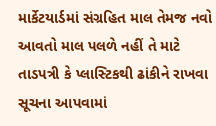માર્કેટયાર્ડમાં સંગ્રહિત માલ તેમજ નવો આવતો માલ પલળે નહીં તે માટે તાડપત્રી કે પ્લાસ્ટિકથી ઢાંકીને રાખવા સૂચના આપવામાં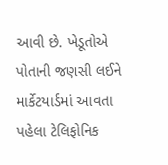આવી છે. ખેડૂતોએ પોતાની જણસી લઈને માર્કેટયાર્ડમાં આવતા પહેલા ટેલિફોનિક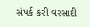સંપર્ક કરી વરસાદી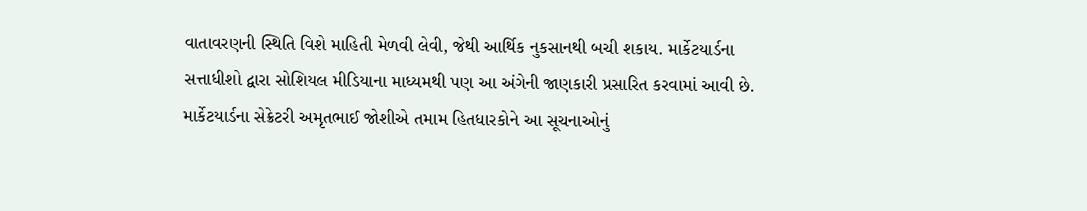વાતાવરણની સ્થિતિ વિશે માહિતી મેળવી લેવી, જેથી આર્થિક નુકસાનથી બચી શકાય. માર્કેટયાર્ડના સત્તાધીશો દ્વારા સોશિયલ મીડિયાના માધ્યમથી પણ આ અંગેની જાણકારી પ્રસારિત કરવામાં આવી છે. માર્કેટયાર્ડના સેક્રેટરી અમૃતભાઈ જોશીએ તમામ હિતધારકોને આ સૂચનાઓનું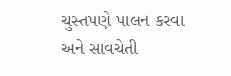ચુસ્તપણે પાલન કરવા અને સાવચેતી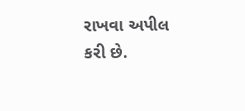રાખવા અપીલ કરી છે.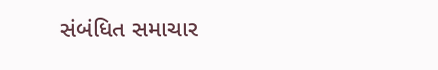સંબંધિત સમાચાર